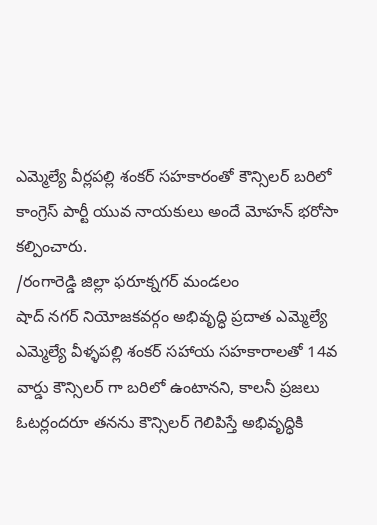ఎమ్మెల్యే వీర్లపల్లి శంకర్ సహకారంతో కౌన్సిలర్ బరిలో
కాంగ్రెస్ పార్టీ యువ నాయకులు అందే మోహన్ భరోసా కల్పించారు.
/రంగారెడ్డి జిల్లా ఫరూక్నగర్ మండలం
షాద్ నగర్ నియోజకవర్గం అభివృద్ధి ప్రదాత ఎమ్మెల్యే ఎమ్మెల్యే వీళ్ళపల్లి శంకర్ సహాయ సహకారాలతో 14వ వార్డు కౌన్సిలర్ గా బరిలో ఉంటానని, కాలనీ ప్రజలు ఓటర్లందరూ తనను కౌన్సిలర్ గెలిపిస్తే అభివృద్ధికి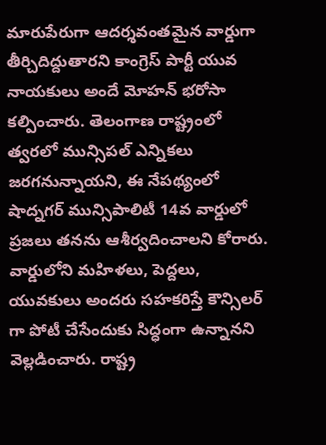మారుపేరుగా ఆదర్శవంతమైన వార్డుగా తీర్చిదిద్దుతారని కాంగ్రెస్ పార్టీ యువ నాయకులు అందే మోహన్ భరోసా కల్పించారు. తెలంగాణ రాష్ట్రంలో త్వరలో మున్సిపల్ ఎన్నికలు జరగనున్నాయని, ఈ నేపథ్యంలో షాద్నగర్ మున్సిపాలిటీ 14వ వార్డులో ప్రజలు తనను ఆశీర్వదించాలని కోరారు. వార్డులోని మహిళలు, పెద్దలు, యువకులు అందరు సహకరిస్తే కౌన్సిలర్ గా పోటీ చేసేందుకు సిద్ధంగా ఉన్నానని వెల్లడించారు. రాష్ట్ర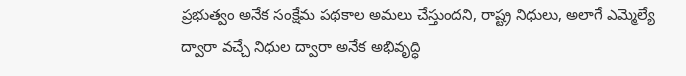ప్రభుత్వం అనేక సంక్షేమ పథకాల అమలు చేస్తుందని, రాష్ట్ర నిధులు, అలాగే ఎమ్మెల్యే ద్వారా వచ్చే నిధుల ద్వారా అనేక అభివృద్ధి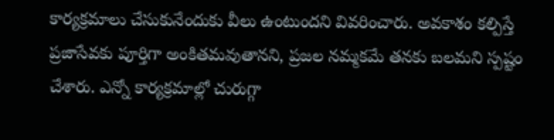కార్యక్రమాలు చేసుకునేందుకు వీలు ఉంటుందని వివరించారు. అవకాశం కల్పిస్తే ప్రజాసేవకు పూర్తిగా అంకితమవుతానని, ప్రజల నమ్మకమే తనకు బలమని స్పష్టం చేశారు. ఎన్నో కార్యక్రమాల్లో చురుగ్గా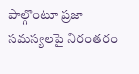పాల్గొంటూ ప్రజా సమస్యలపై నిరంతరం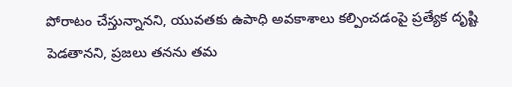పోరాటం చేస్తున్నానని, యువతకు ఉపాధి అవకాశాలు కల్పించడంపై ప్రత్యేక దృష్టి పెడతానని, ప్రజలు తనను తమ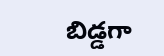బిడ్డగా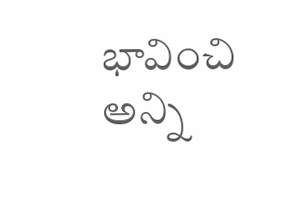భావించి అన్ని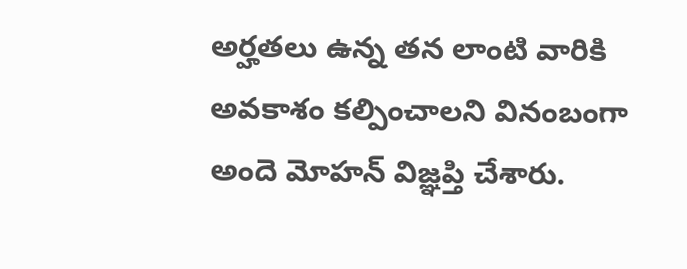అర్హతలు ఉన్న తన లాంటి వారికి అవకాశం కల్పించాలని వినంబంగా అందె మోహన్ విజ్ఞప్తి చేశారు.